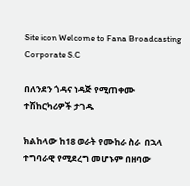Site icon Welcome to Fana Broadcasting Corporate S.C

በለንደን ጎዳና ነዳጅ የሚጠቀሙ ተሽከርካሪዎች ታገዱ

ክልከላው ከ18 ወራት የሙከራ ስራ  በኋላ ተግባራዊ የሚደረግ መሆኑም በዘባው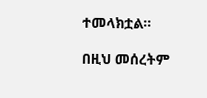ተመላክቷል።

በዚህ መሰረትም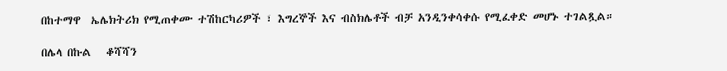በከተማዋ  ኤሌክትሪክ የሚጠቀሙ ተሽከርካሪዎች ፣ እግረኞች እና ብስክሌቶች ብቻ አንዲንቀሳቀሱ የሚፈቀድ መሆኑ ተገልጿል።

በሌላ በኩል   ቆሻሻን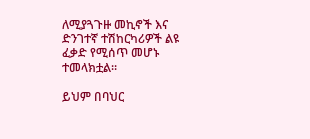ለሚያጓጉዙ መኪኖች እና ድንገተኛ ተሽከርካሪዎች ልዩ ፈቃድ የሚሰጥ መሆኑ ተመላክቷል።

ይህም በባህር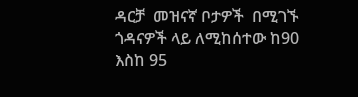ዳርቻ  መዝናኛ ቦታዎች  በሚገኙ  ጎዳናዎች ላይ ለሚከሰተው ከ90 እስከ 95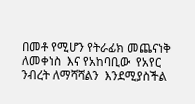በመቶ የሚሆን የትራፊክ መጨናነቅ ለመቀነስ  እና የአከባቢው  የአየር ንብረት ለማሻሻልን  እንደሚያስችል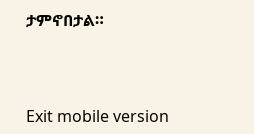ታምኖበታል።



Exit mobile version